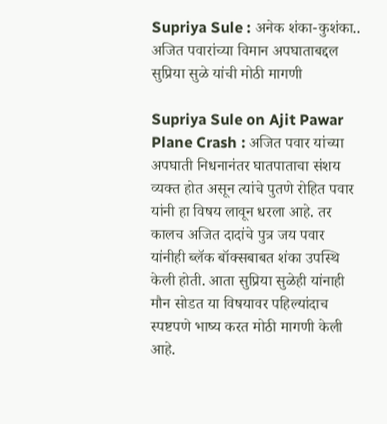Supriya Sule : अनेक शंका-कुशंका.. अजित पवारांच्या विमान अपघाताबद्दल सुप्रिया सुळे यांची मोठी मागणी

Supriya Sule on Ajit Pawar Plane Crash : अजित पवार यांच्या अपघाती निधनानंतर घातपाताचा संशय व्यक्त होत असून त्यांचे पुतणे रोहित पवार यांनी हा विषय लावून धरला आहे. तर कालच अजित दादांचे पुत्र जय पवार यांनीही ब्लॅक बॉक्सबाबत शंका उपस्थि केली होती. आता सुप्रिया सुळेही यांनाही मौन सोडत या विषयावर पहिल्यांदाच स्पष्टपणे भाष्य करत मोठी मागणी केली आहे.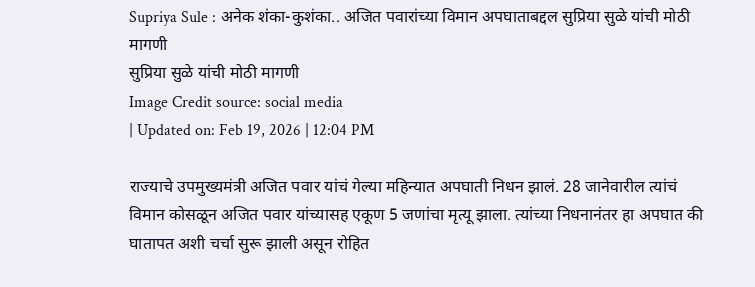Supriya Sule : अनेक शंका-कुशंका.. अजित पवारांच्या विमान अपघाताबद्दल सुप्रिया सुळे यांची मोठी मागणी
सुप्रिया सुळे यांची मोठी मागणी
Image Credit source: social media
| Updated on: Feb 19, 2026 | 12:04 PM

राज्याचे उपमुख्यमंत्री अजित पवार यांचं गेल्या महिन्यात अपघाती निधन झालं. 28 जानेवारील त्यांचं विमान कोसळून अजित पवार यांच्यासह एकूण 5 जणांचा मृत्यू झाला. त्यांच्या निधनानंतर हा अपघात की घातापत अशी चर्चा सुरू झाली असून रोहित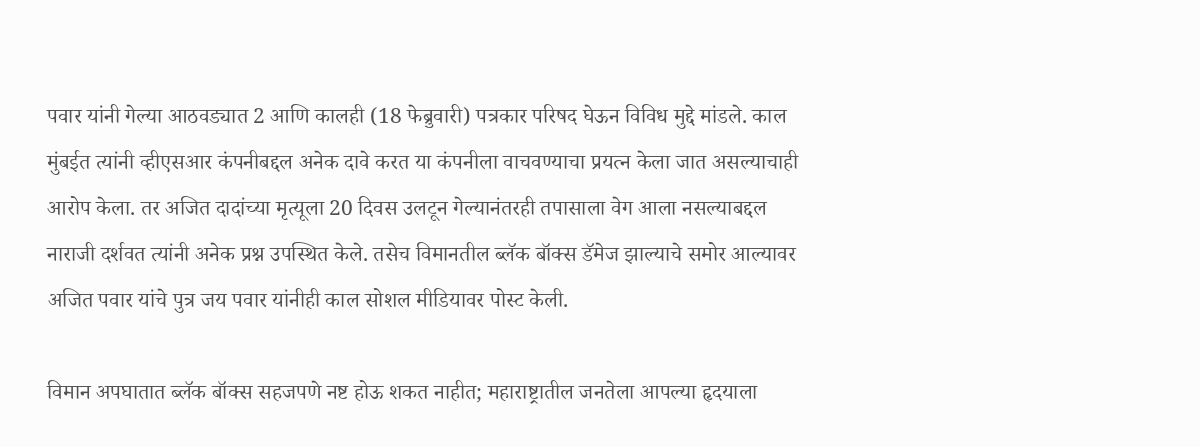पवार यांनी गेल्या आठवड्यात 2 आणि कालही (18 फेब्रुवारी) पत्रकार परिषद घेऊन विविध मुद्दे मांडले. काल मुंबईत त्यांनी व्हीएसआर कंपनीबद्दल अनेक दावे करत या कंपनीला वाचवण्याचा प्रयत्न केला जात असल्याचाही आरोप केला. तर अजित दादांच्या मृत्यूला 20 दिवस उलटून गेल्यानंतरही तपासाला वेग आला नसल्याबद्दल नाराजी दर्शवत त्यांनी अनेक प्रश्न उपस्थित केले. तसेच विमानतील ब्लॅक बॉक्स डॅमेज झाल्याचे समोर आल्यावर अजित पवार यांचे पुत्र जय पवार यांनीही काल सोशल मीडियावर पोस्ट केली.

विमान अपघातात ब्लॅक बॉक्स सहजपणे नष्ट होऊ शकत नाहीत; महाराष्ट्रातील जनतेला आपल्या हृदयाला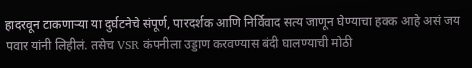हादरवून टाकणाऱ्या या दुर्घटनेचे संपूर्ण, पारदर्शक आणि निर्विवाद सत्य जाणून घेण्याचा हक्क आहे असं जय पवार यांनी लिहीलं. तसेच VSR कंपनीला उड्डाण करवण्यास बंदी घालण्याची मोठी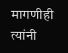मागणीही त्यांनी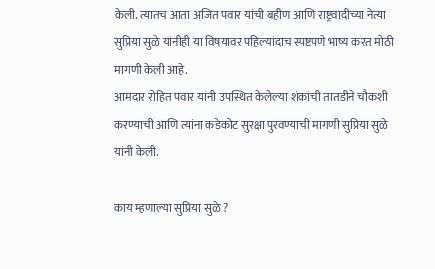केली. त्यातच आता अजित पवार यांची बहीण आणि राष्ट्रवादीच्या नेत्या सुप्रिया सुळे यांनीही या विषयावर पहिल्यांदाच स्पष्टपणे भाष्य करत मोठी मागणी केली आहे.
आमदार रोहित पवार यांनी उपस्थित केलेल्या शंकांची तातडीने चौकशी करण्याची आणि त्यांना कडेकोट सुरक्षा पुरवण्याची मागणी सुप्रिया सुळे यांनी केली.

काय म्हणाल्या सुप्रिया सुळे ?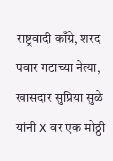राष्ट्रवादी काँग्रे, शरद पवार गटाच्या नेत्या, खासदार सुप्रिया सुळे यांनी X वर एक मोठ्ठी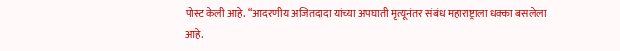पोस्ट केली आहे. “आदरणीय अजितदादा यांच्या अपघाती मृत्यूनंतर संबंध महाराष्ट्राला धक्का बसलेला आहे.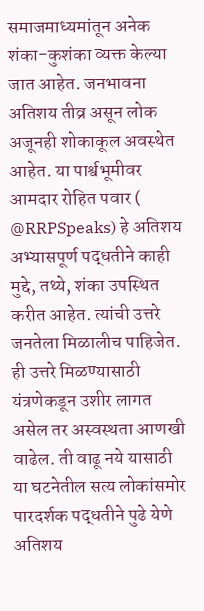समाजमाध्यमांतून अनेक शंका-कुशंका व्यक्त केल्या जात आहेत. जनभावना अतिशय तीव्र असून लोक अजूनही शोकाकूल अवस्थेत आहेत. या पार्श्वभूमीवर आमदार रोहित पवार ( @RRPSpeaks) हे अतिशय अभ्यासपूर्ण पद्धतीने काही मुद्दे, तथ्ये, शंका उपस्थित करीत आहेत. त्यांची उत्तरे जनतेला मिळालीच पाहिजेत. ही उत्तरे मिळण्यासाठी यंत्रणेकडून उशीर लागत असेल तर अस्वस्थता आणखी वाढेल. ती वाढू नये यासाठी या घटनेतील सत्य लोकांसमोर पारदर्शक पद्धतीने पुढे येणे अतिशय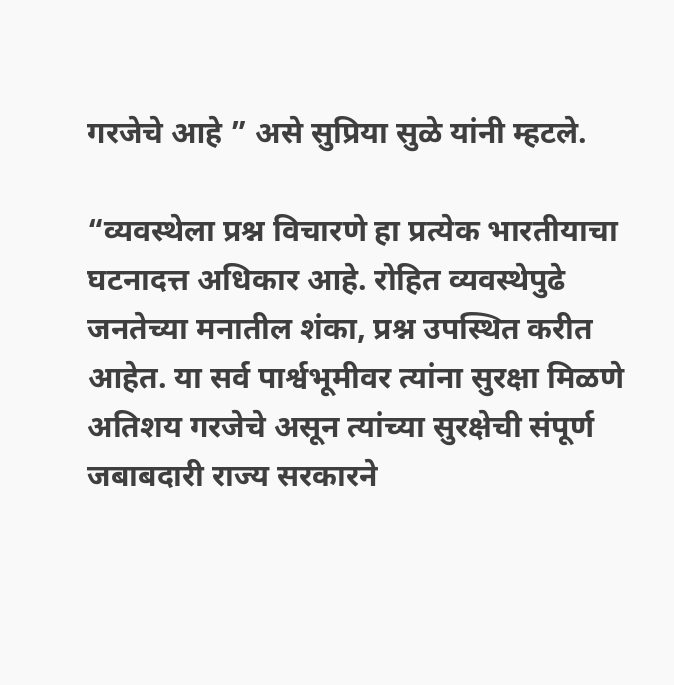गरजेचे आहे ” असे सुप्रिया सुळे यांनी म्हटले.

“व्यवस्थेला प्रश्न विचारणे हा प्रत्येक भारतीयाचा घटनादत्त अधिकार आहे. रोहित व्यवस्थेपुढे जनतेच्या मनातील शंका, प्रश्न उपस्थित करीत आहेत. या सर्व पार्श्वभूमीवर त्यांना सुरक्षा मिळणे अतिशय गरजेचे असून त्यांच्या सुरक्षेची संपूर्ण जबाबदारी राज्य सरकारने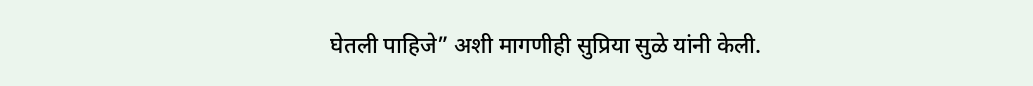घेतली पाहिजे” अशी मागणीही सुप्रिया सुळे यांनी केली.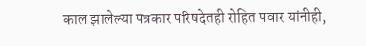काल झालेल्या पत्रकार परिषदेतही रोहित पवार यांनीही,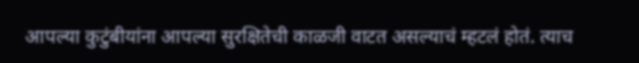आपल्या कुटुंबीयांना आपल्या सुरक्षितेची काळजी वाटत असल्याचं म्हटलं होतं. त्याच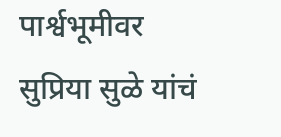पार्श्वभूमीवर सुप्रिया सुळे यांचं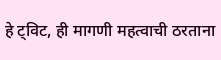हे ट्विट, ही मागणी महत्वाची ठरताना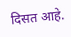दिसत आहे.